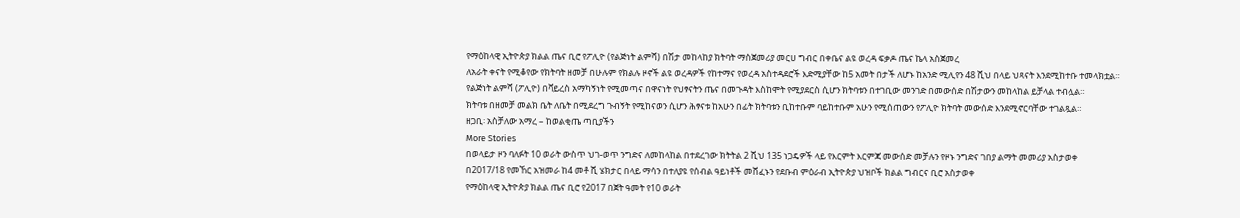የማዕከላዊ ኢትዮጵያ ክልል ጤና ቢሮ የፖሊዮ (የልጅነት ልምሻ) በሽታ መከላከያ ክትባት ማስጀመሪያ መርሀ ግብር በቀቤና ልዩ ወረዳ ፍቃዶ ጤና ኬላ አስጀመረ
ለአራት ቀናት የሚቆየው የክትባት ዘመቻ በሁሉም የክልሉ ዞኖች ልዩ ወረዳዎች የከተማና የወረዳ አስተዳደሮች እድሚያቸው ከ5 አመት በታች ለሆኑ ከአንድ ሚሊየን 48 ሺህ በላይ ህጻናት እንደሚከተቡ ተመላክቷል።
የልጅነት ልምሻ (ፖሊዮ) በቫይረስ አማካኝነት የሚመጣና በዋናነት የህፃናትን ጤና በመጉዳት እስከሞት የሚያደርስ ሲሆን ክትባቱን በተገቢው መንገድ በመውሰድ በሽታውን መከላከል ይቻላል ተብሏል።
ክትባቱ በዘመቻ መልክ ቤት ለቤት በሚደረግ ጉብኝት የሚከናወን ሲሆን ሕፃናቱ ከአሁን በፊት ክትባቱን ቢከተቡም ባይከተቡም አሁን የሚሰጠውን የፖሊዮ ክትባት መውሰድ እንደሚኖርባቸው ተገልጿል።
ዘጋቢ፡ አስቻለው አማረ – ከወልቂጤ ጣቢያችን
More Stories
በወላይታ ዞን ባለፉት 10 ወራት ውስጥ ህገ-ወጥ ንግድና ለመከላከል በተደረገው ክትትል 2 ሺህ 135 ነጋዴዎች ላይ የእርምት እርምጃ መውሰድ መቻሉን የዞኑ ንግድና ገበያ ልማት መመሪያ አስታወቀ
በ2017/18 የመኸር አዝመራ ከ4 መቶ ሺ ሄክታር በላይ ማሳን በተለያዩ የሰብል ዓይነቶች መሸፈኑን የደቡብ ምዕራብ ኢትዮጵያ ህዝቦች ክልል ግብርና ቢሮ አስታወቀ
የማዕከላዊ ኢትዮጵያ ክልል ጤና ቢሮ የ2017 በጀት ዓመት የ10 ወራት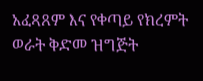አፈጻጸም እና የቀጣይ የክረምት ወራት ቅድመ ዝግጅት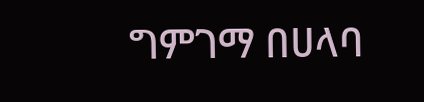ግምገማ በሀላባ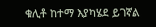ቁሊቶ ከተማ እያካሄደ ይገኛል